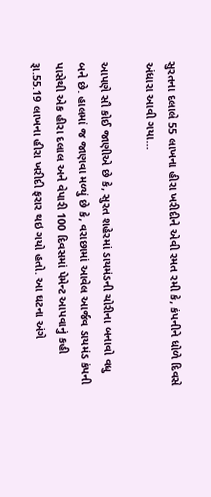સુરતના દલાલે 55 લાખના હીરા ખરીદીને એવી રમત રમી કે, કંપનીને ધોળે દિવસે અંધારા આવી ગયા…

આપણે સૌ કોઈ જાણીએ છે કે, સુરત શહેરમાં ડાયમંડની ચોરીના બનાવો વધુ બને છે. હાલમાં જ જાણવા મળ્યું છે કે, વરાછામાં આવેલ આર્જવ ડાયમંડ કંપની પાસેથી એક હીરા દલાલ અને વેપારી 100 દિવસમાં પેમેન્ટ આપવાનું કહી રૂા.55.19 લાખના હીરા ખરીદી ફરાર થઇ ગયો હતો. આ ઘટના અંગે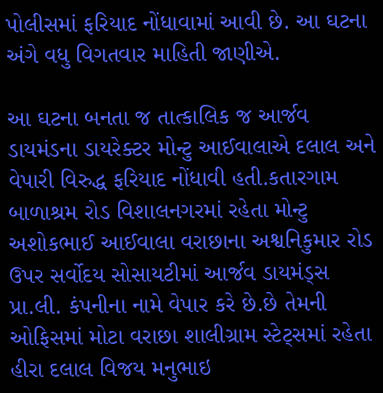પોલીસમાં ફરિયાદ નોંધાવામાં આવી છે. આ ઘટના અંગે વધુ વિગતવાર માહિતી જાણીએ.

આ ઘટના બનતા જ તાત્કાલિક જ આર્જવ ડાયમંડના ડાયરેક્ટર મોન્ટુ આઈવાલાએ દલાલ અને વેપારી વિરુદ્ધ ફરિયાદ નોંધાવી હતી.કતારગામ બાળાશ્રમ રોડ વિશાલનગરમાં રહેતા મોન્ટુ અશોકભાઈ આઈવાલા વરાછાના અશ્વનિકુમાર રોડ ઉપર સર્વોદય સોસાયટીમાં આર્જવ ડાયમંડ્સ પ્રા.લી. કંપનીના નામે વેપાર કરે છે.છે તેમની ઓફિસમાં મોટા વરાછા શાલીગ્રામ સ્ટેટ્સમાં રહેતા હીરા દલાલ વિજય મનુભાઇ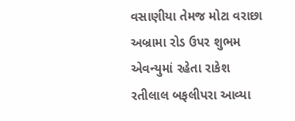વસાણીયા તેમજ મોટા વરાછા અબ્રામા રોડ ઉપર શુભમ એવન્યુમાં રહેતા રાકેશ રતીલાલ બફલીપરા આવ્યા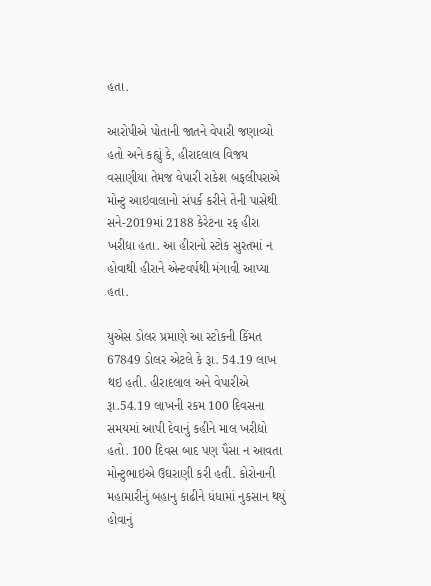હતા.

આરોપીએ પોતાની જાતને વેપારી જણાવ્યો હતો અને કહ્યું કે, હીરાદલાલ વિજય વસાણીયા તેમજ વેપારી રાકેશ બફલીપરાએ મોન્ટુ આઇવાલાનો સંપર્ક કરીને તેની પાસેથી સને-2019માં 2188 કેરેટના રફ હીરા ખરીદ્યા હતા. આ હીરાનો સ્ટોક સુરતમાં ન હોવાથી હીરાને એન્ટવર્પથી મંગાવી આપ્યા હતા.

યુએસ ડોલર પ્રમાણે આ સ્ટોકની કિંમત 67849 ડોલર એટલે કે રૂા. 54.19 લાખ થઇ હતી. હીરાદલાલ અને વેપારીએ રૂા.54.19 લાખની રકમ 100 દિવસના સમયમાં આપી દેવાનું કહીને માલ ખરીદ્યો હતો. 100 દિવસ બાદ પણ પૈસા ન આવતા મોન્ટુભાઇએ ઉઘરાણી કરી હતી. કોરોનાની મહામારીનું બહાનુ કાઢીને ધંધામાં નુકસાન થયું હોવાનું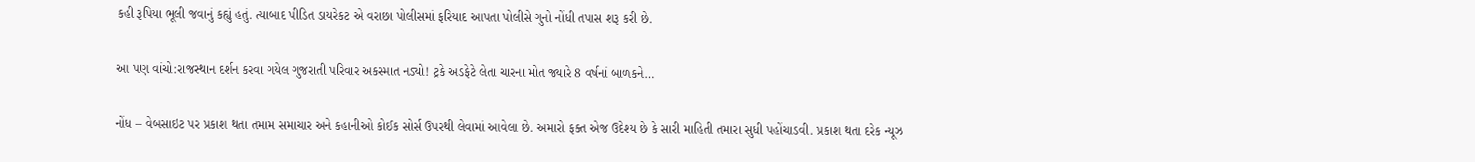કહી રૂપિયા ભૂલી જવાનું કહ્યું હતું. ત્યાબાદ પીડિત ડાયરેકટ એ વરાછા પોલીસમાં ફરિયાદ આપતા પોલીસે ગુનો નોંધી તપાસ શરૂ કરી છે.

આ પણ વાંચો:રાજસ્થાન દર્શન કરવા ગયેલ ગુજરાતી પરિવાર અકસ્માત નડ્યો! ટ્રકે અડફેટે લેતા ચારના મોત જ્યારે 8 વર્ષનાં બાળકને…

નોંધ – વેબસાઇટ પર પ્રકાશ થતા તમામ સમાચાર અને કહાનીઓ કોઈક સોર્સ ઉપરથી લેવામાં આવેલા છે. અમારો ફક્ત એજ ઉદેશ્ય છે કે સારી માહિતી તમારા સુધી પહોંચાડવી. પ્રકાશ થતા દરેક ન્યૂઝ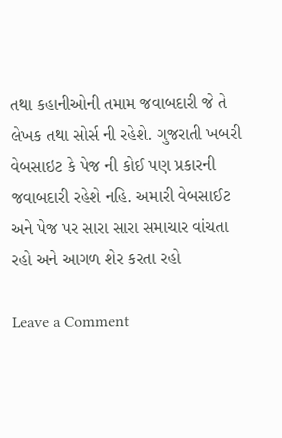તથા કહાનીઓની તમામ જવાબદારી જે તે લેખક તથા સોર્સ ની રહેશે. ગુજરાતી ખબરી વેબસાઇટ કે પેજ ની કોઈ પણ પ્રકારની જવાબદારી રહેશે નહિ. અમારી વેબસાઈટ અને પેજ પર સારા સારા સમાચાર વાંચતા રહો અને આગળ શેર કરતા રહો

Leave a Comment